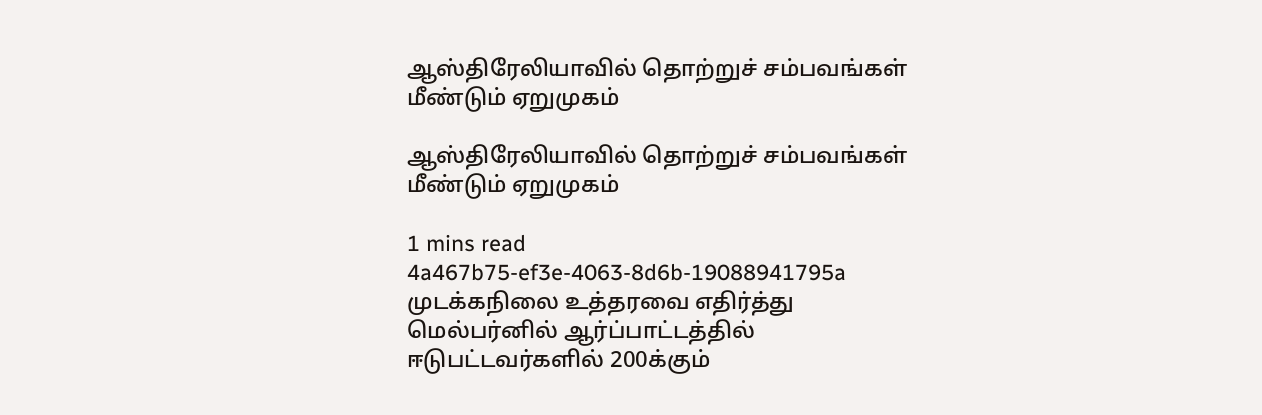ஆஸ்திரேலியாவில் தொற்றுச் சம்பவங்கள் மீண்டும் ஏறுமுகம்

ஆஸ்திரேலியாவில் தொற்றுச் சம்பவங்கள் மீண்டும் ஏறுமுகம்

1 mins read
4a467b75-ef3e-4063-8d6b-19088941795a
முடக்கநிலை உத்தரவை எதிர்த்து மெல்பர்னில் ஆர்ப்பாட்டத்தில் ஈடுபட்டவர்களில் 200க்கும்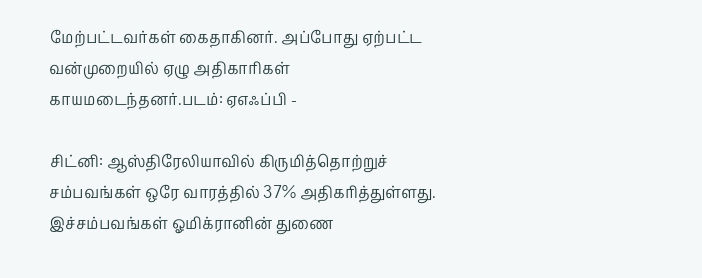மேற்பட்டவர்கள் கைதாகினர். அப்போது ஏற்பட்ட வன்முறையில் ஏழு அதிகாரிகள் காயமடைந்தனர்.படம்: ஏஎஃப்பி -

சிட்னி: ஆஸ்திரேலியாவில் கிருமித்தொற்றுச் சம்பவங்கள் ஒரே வாரத்தில் 37% அதிகரித்துள்ளது. இச்சம்பவங்கள் ஓமிக்ரானின் துணை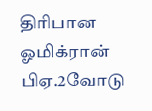திரிபான ஓமிக்ரான் பிஏ.2வோடு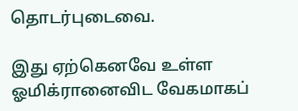தொடர்புடைவை.

இது ஏற்கெனவே உள்ள ஓமிக்ரானைவிட வேகமாகப்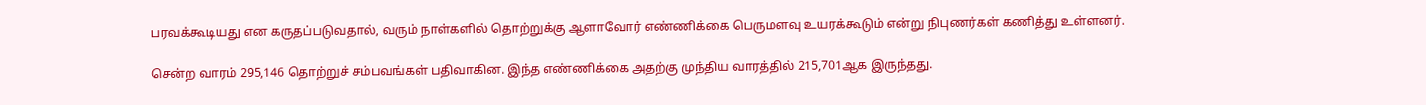பரவக்கூடியது என கருதப்படுவதால், வரும் நாள்களில் தொற்றுக்கு ஆளாவோர் எண்ணிக்கை பெருமளவு உயரக்கூடும் என்று நிபுணர்கள் கணித்து உள்ளனர்.

சென்ற வாரம் 295,146 தொற்றுச் சம்பவங்கள் பதிவாகின. இந்த எண்ணிக்கை அதற்கு முந்திய வாரத்தில் 215,701ஆக இருந்தது.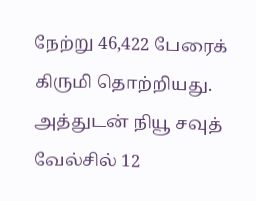நேற்று 46,422 பேரைக் கிருமி தொற்றியது. அத்துடன் நியூ சவுத் வேல்சில் 12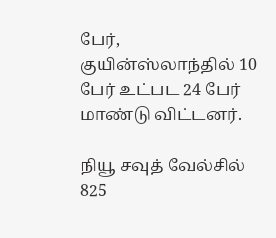பேர், குயின்ஸ்லாந்தில் 10 பேர் உட்பட 24 பேர் மாண்டு விட்டனர்.

நியூ சவுத் வேல்சில் 825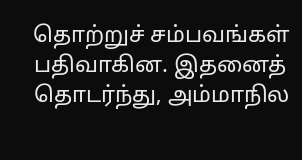தொற்றுச் சம்பவங்கள் பதிவாகின. இதனைத் தொடர்ந்து, அம்மாநில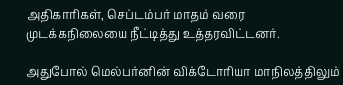அதிகாரிகள், செப்டம்பர் மாதம் வரை முடக்கநிலையை நீட்டித்து உத்தரவிட்டனர்.

அதுபோல் மெல்பர்னின் விக்டோரியா மாநிலத்திலும்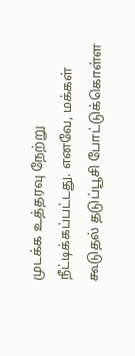முடக்க உத்தரவு நேற்று நீட்டிக்கப்பட்டது. எனவே, மக்கள் கூடுதல் தடுப்பூசி போட்டுக்கொள்ள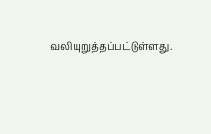வலியுறுத்தப்பட்டுள்ளது.